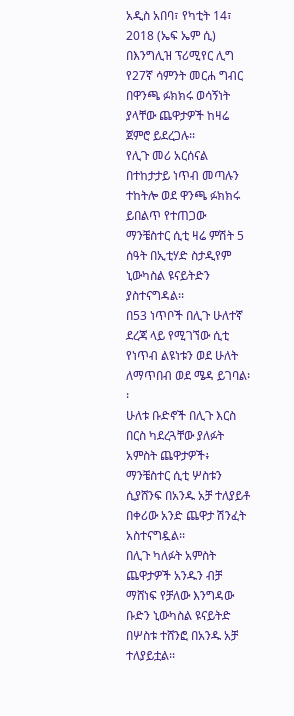አዲስ አበባ፣ የካቲት 14፣ 2018 (ኤፍ ኤም ሲ) በእንግሊዝ ፕሪሚየር ሊግ የ27ኛ ሳምንት መርሐ ግብር በዋንጫ ፉክክሩ ወሳኝነት ያላቸው ጨዋታዎች ከዛሬ ጀምሮ ይደረጋሉ፡፡
የሊጉ መሪ አርሰናል በተከታታይ ነጥብ መጣሉን ተከትሎ ወደ ዋንጫ ፉክክሩ ይበልጥ የተጠጋው ማንቼስተር ሲቲ ዛሬ ምሽት 5 ሰዓት በኢቲሃድ ስታዲየም ኒውካስል ዩናይትድን ያስተናግዳል፡፡
በ53 ነጥቦች በሊጉ ሁለተኛ ደረጃ ላይ የሚገኘው ሲቲ የነጥብ ልዩነቱን ወደ ሁለት ለማጥበብ ወደ ሜዳ ይገባል፡፡
ሁለቱ ቡድኖች በሊጉ እርስ በርስ ካደረጓቸው ያለፉት አምስት ጨዋታዎች፥ ማንቼስተር ሲቲ ሦስቱን ሲያሸንፍ በአንዱ አቻ ተለያይቶ በቀሪው አንድ ጨዋታ ሽንፈት አስተናግዷል፡፡
በሊጉ ካለፉት አምስት ጨዋታዎች አንዱን ብቻ ማሸነፍ የቻለው እንግዳው ቡድን ኒውካስል ዩናይትድ በሦስቱ ተሸንፎ በአንዱ አቻ ተለያይቷል፡፡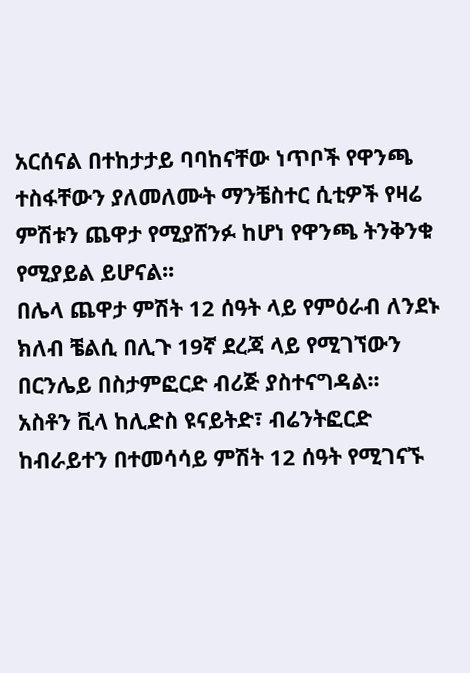አርሰናል በተከታታይ ባባከናቸው ነጥቦች የዋንጫ ተስፋቸውን ያለመለሙት ማንቼስተር ሲቲዎች የዛሬ ምሽቱን ጨዋታ የሚያሸንፉ ከሆነ የዋንጫ ትንቅንቁ የሚያይል ይሆናል፡፡
በሌላ ጨዋታ ምሽት 12 ሰዓት ላይ የምዕራብ ለንደኑ ክለብ ቼልሲ በሊጉ 19ኛ ደረጃ ላይ የሚገኘውን በርንሌይ በስታምፎርድ ብሪጅ ያስተናግዳል፡፡
አስቶን ቪላ ከሊድስ ዩናይትድ፣ ብሬንትፎርድ ከብራይተን በተመሳሳይ ምሽት 12 ሰዓት የሚገናኙ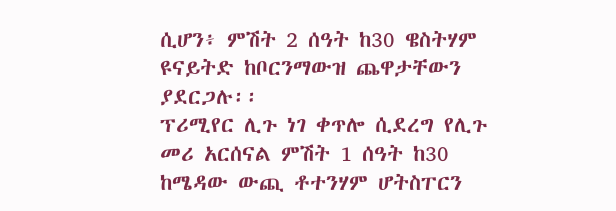ሲሆን፥ ምሽት 2 ሰዓት ከ30 ዌስትሃም ዩናይትድ ከቦርንማውዝ ጨዋታቸውን ያደርጋሉ፡፡
ፕሪሚየር ሊጉ ነገ ቀጥሎ ሲደረግ የሊጉ መሪ አርሰናል ምሽት 1 ሰዓት ከ30 ከሜዳው ውጪ ቶተንሃም ሆትስፐርን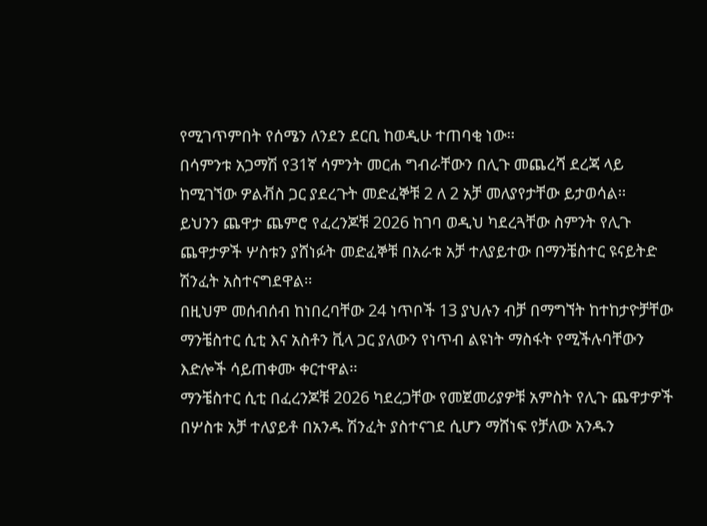የሚገጥምበት የሰሜን ለንደን ደርቢ ከወዲሁ ተጠባቂ ነው፡፡
በሳምንቱ አጋማሽ የ31ኛ ሳምንት መርሐ ግብራቸውን በሊጉ መጨረሻ ደረጃ ላይ ከሚገኘው ዎልቭስ ጋር ያደረጉት መድፈኞቹ 2 ለ 2 አቻ መለያየታቸው ይታወሳል፡፡
ይህንን ጨዋታ ጨምሮ የፈረንጆቹ 2026 ከገባ ወዲህ ካደረጓቸው ስምንት የሊጉ ጨዋታዎች ሦስቱን ያሸነፉት መድፈኞቹ በአራቱ አቻ ተለያይተው በማንቼስተር ዩናይትድ ሽንፈት አስተናግደዋል፡፡
በዚህም መሰብሰብ ከነበረባቸው 24 ነጥቦች 13 ያህሉን ብቻ በማግኘት ከተከታዮቻቸው ማንቼስተር ሲቲ እና አስቶን ቪላ ጋር ያለውን የነጥብ ልዩነት ማስፋት የሚችሉባቸውን እድሎች ሳይጠቀሙ ቀርተዋል፡፡
ማንቼስተር ሲቲ በፈረንጆቹ 2026 ካደረጋቸው የመጀመሪያዎቹ አምስት የሊጉ ጨዋታዎች በሦስቱ አቻ ተለያይቶ በአንዱ ሽንፈት ያስተናገደ ሲሆን ማሸነፍ የቻለው አንዱን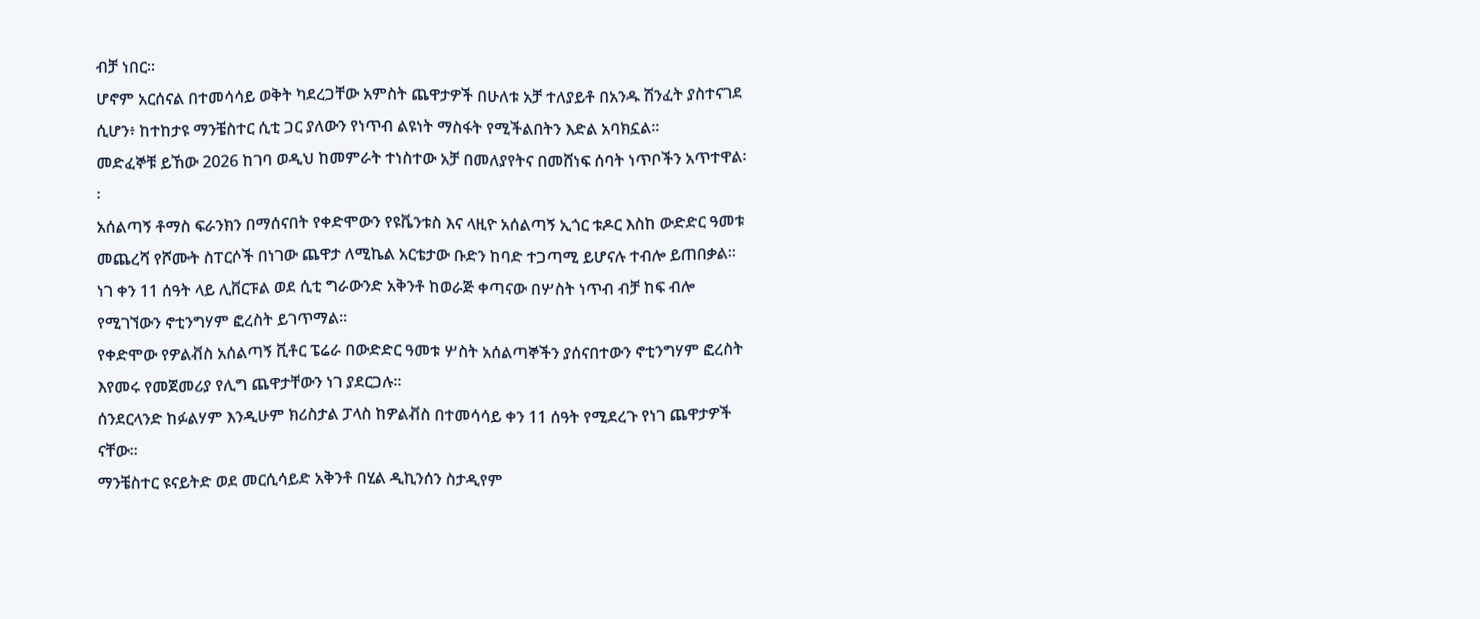ብቻ ነበር፡፡
ሆኖም አርሰናል በተመሳሳይ ወቅት ካደረጋቸው አምስት ጨዋታዎች በሁለቱ አቻ ተለያይቶ በአንዱ ሽንፈት ያስተናገደ ሲሆን፥ ከተከታዩ ማንቼስተር ሲቲ ጋር ያለውን የነጥብ ልዩነት ማስፋት የሚችልበትን እድል አባክኗል፡፡
መድፈኞቹ ይኸው 2026 ከገባ ወዲህ ከመምራት ተነስተው አቻ በመለያየትና በመሸነፍ ሰባት ነጥቦችን አጥተዋል፡፡
አሰልጣኝ ቶማስ ፍራንክን በማሰናበት የቀድሞውን የዩቬንቱስ እና ላዚዮ አሰልጣኝ ኢጎር ቱዶር እስከ ውድድር ዓመቱ መጨረሻ የሾሙት ስፐርሶች በነገው ጨዋታ ለሚኬል አርቴታው ቡድን ከባድ ተጋጣሚ ይሆናሉ ተብሎ ይጠበቃል፡፡
ነገ ቀን 11 ሰዓት ላይ ሊቨርፑል ወደ ሲቲ ግራውንድ አቅንቶ ከወራጅ ቀጣናው በሦስት ነጥብ ብቻ ከፍ ብሎ የሚገኘውን ኖቲንግሃም ፎረስት ይገጥማል፡፡
የቀድሞው የዎልቭስ አሰልጣኝ ቪቶር ፔሬራ በውድድር ዓመቱ ሦስት አሰልጣኞችን ያሰናበተውን ኖቲንግሃም ፎረስት እየመሩ የመጀመሪያ የሊግ ጨዋታቸውን ነገ ያደርጋሉ፡፡
ሰንደርላንድ ከፉልሃም እንዲሁም ክሪስታል ፓላስ ከዎልቭስ በተመሳሳይ ቀን 11 ሰዓት የሚደረጉ የነገ ጨዋታዎች ናቸው፡፡
ማንቼስተር ዩናይትድ ወደ መርሲሳይድ አቅንቶ በሂል ዲኪንሰን ስታዲየም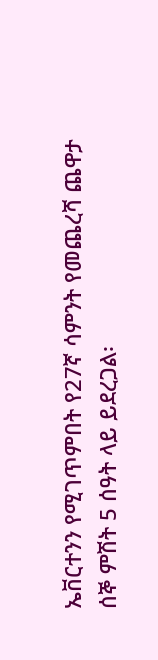ኤቨርተንን የሚገጥምበት የ27ኛ ሳምንት የመጨረሻ ጨዋታ ሰኞ ምሽት 5 ሰዓት ላይ ይደረጋል፡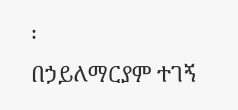፡
በኃይለማርያም ተገኝ